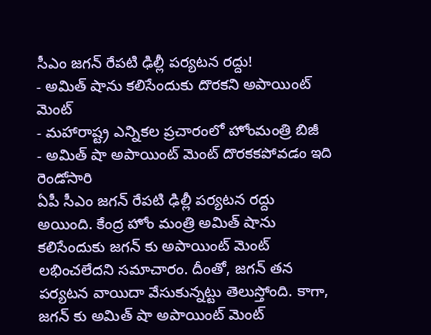సీఎం జగన్ రేపటి ఢిల్లీ పర్యటన రద్దు!
- అమిత్ షాను కలిసేందుకు దొరకని అపాయింట్ మెంట్
- మహారాష్ట్ర ఎన్నికల ప్రచారంలో హోంమంత్రి బిజీ
- అమిత్ షా అపాయింట్ మెంట్ దొరకకపోవడం ఇది రెండోసారి
ఏపీ సీఎం జగన్ రేపటి ఢిల్లీ పర్యటన రద్దు అయింది. కేంద్ర హోం మంత్రి అమిత్ షాను కలిసేందుకు జగన్ కు అపాయింట్ మెంట్ లభించలేదని సమాచారం. దీంతో, జగన్ తన పర్యటన వాయిదా వేసుకున్నట్టు తెలుస్తోంది. కాగా, జగన్ కు అమిత్ షా అపాయింట్ మెంట్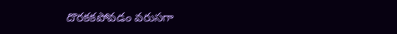దొరకకపోవడం వరుసగా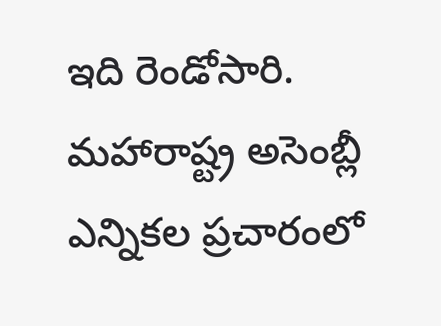ఇది రెండోసారి. మహారాష్ట్ర అసెంబ్లీ ఎన్నికల ప్రచారంలో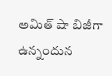అమిత్ షా బిజీగా ఉన్నందున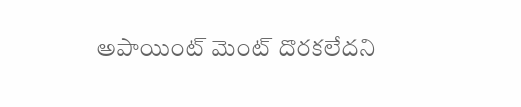అపాయింట్ మెంట్ దొరకలేదని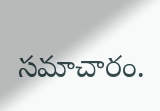సమాచారం.